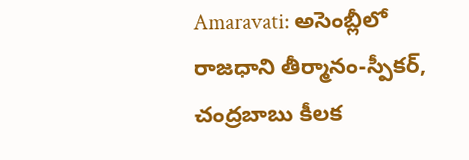Amaravati: అసెంబ్లీలో రాజధాని తీర్మానం-స్పీకర్, చంద్రబాబు కీలక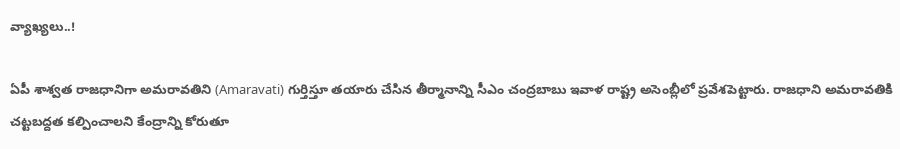వ్యాఖ్యలు..!

ఏపీ శాశ్వత రాజధానిగా అమరావతిని (Amaravati) గుర్తిస్తూ తయారు చేసిన తీర్మానాన్ని సీఎం చంద్రబాబు ఇవాళ రాష్ట్ర అసెంబ్లీలో ప్రవేశపెట్టారు. రాజధాని అమరావతికి చట్టబద్దత కల్పించాలని కేంద్రాన్ని కోరుతూ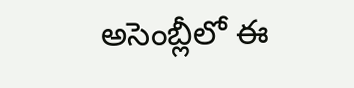అసెంబ్లీలో ఈ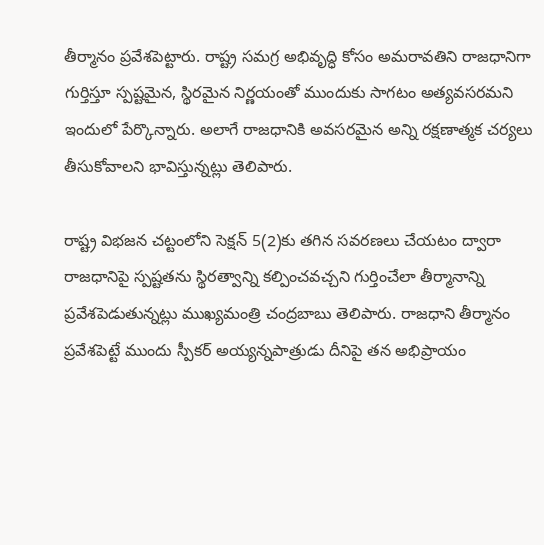తీర్మానం ప్రవేశపెట్టారు. రాష్ట్ర సమగ్ర అభివృద్ధి కోసం అమరావతిని రాజధానిగా గుర్తిస్తూ స్పష్టమైన, స్థిరమైన నిర్ణయంతో ముందుకు సాగటం అత్యవసరమని ఇందులో పేర్కొన్నారు. అలాగే రాజధానికి అవసరమైన అన్ని రక్షణాత్మక చర్యలు తీసుకోవాలని భావిస్తున్నట్లు తెలిపారు.

రాష్ట్ర విభజన చట్టంలోని సెక్షన్ 5(2)కు తగిన సవరణలు చేయటం ద్వారా రాజధానిపై స్పష్టతను స్థిరత్వాన్ని కల్పించవచ్చని గుర్తించేలా తీర్మానాన్ని ప్రవేశపెడుతున్నట్లు ముఖ్యమంత్రి చంద్రబాబు తెలిపారు. రాజధాని తీర్మానం ప్రవేశపెట్టే ముందు స్పీకర్ అయ్యన్నపాత్రుడు దీనిపై తన అభిప్రాయం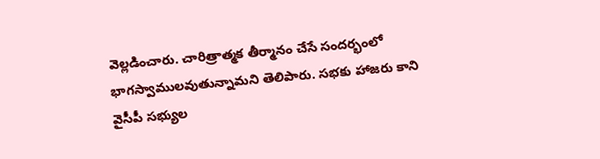వెల్లడించారు. చారిత్రాత్మక తీర్మానం చేసే సందర్భంలో భాగస్వాములవుతున్నామని తెలిపారు. సభకు హాజరు కాని వైసీపీ సభ్యుల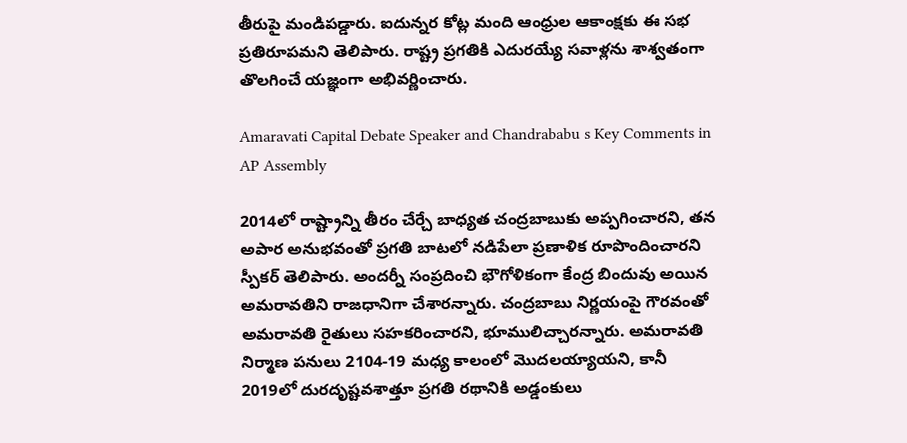తీరుపై మండిపడ్డారు. ఐదున్నర కోట్ల మంది ఆంధ్రుల ఆకాంక్షకు ఈ సభ ప్రతిరూపమని తెలిపారు. రాష్ట్ర ప్రగతికి ఎదురయ్యే సవాళ్లను శాశ్వతంగా తొలగించే యజ్ఞంగా అభివర్ణించారు.

Amaravati Capital Debate Speaker and Chandrababu s Key Comments in AP Assembly

2014లో రాష్ట్రాన్ని తీరం చేర్చే బాధ్యత చంద్రబాబుకు అప్పగించారని, తన అపార అనుభవంతో ప్రగతి బాటలో నడిపేలా ప్రణాళిక రూపొందించారని స్పీకర్ తెలిపారు. అందర్నీ సంప్రదించి భౌగోళికంగా కేంద్ర బిందువు అయిన అమరావతిని రాజధానిగా చేశారన్నారు. చంద్రబాబు నిర్ణయంపై గౌరవంతో అమరావతి రైతులు సహకరించారని, భూములిచ్చారన్నారు. అమరావతి నిర్మాణ పనులు 2104-19 మధ్య కాలంలో మొదలయ్యాయని, కానీ 2019లో దురదృష్టవశాత్తూ ప్రగతి రథానికి అడ్డంకులు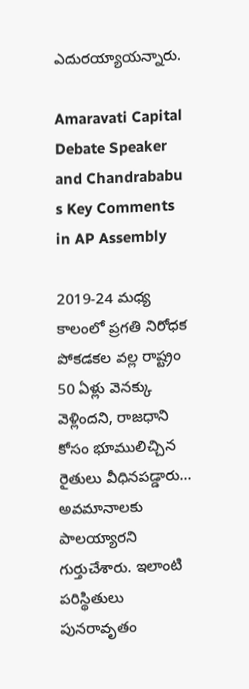ఎదురయ్యాయన్నారు.

Amaravati Capital Debate Speaker and Chandrababu s Key Comments in AP Assembly

2019-24 మధ్య కాలంలో ప్రగతి నిరోధక పోకడకల వల్ల రాష్ట్రం 50 ఏళ్లు వెనక్కు వెళ్లిందని, రాజధాని కోసం భూములిచ్చిన రైతులు వీధినపడ్డారు... అవమానాలకు పాలయ్యారని గుర్తుచేశారు. ఇలాంటి పరిస్థితులు పునరావృతం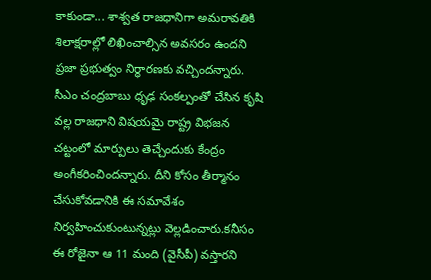కాకుండా... శాశ్వత రాజధానిగా అమరావతికి శిలాక్షరాల్లో లిఖించాల్సిన అవసరం ఉందని ప్రజా ప్రభుత్వం నిర్ధారణకు వచ్చిందన్నారు. సీఎం చంద్రబాబు ధృఢ సంకల్పంతో చేసిన కృషి వల్ల రాజధాని విషయమై రాష్ట్ర విభజన చట్టంలో మార్పులు తెచ్చేందుకు కేంద్రం అంగీకరించిందన్నారు. దీని కోసం తీర్మానం చేసుకోవడానికి ఈ సమావేశం నిర్వహించుకుంటున్నట్లు వెల్లడించారు.కనీసం ఈ రోజైనా ఆ 11 మంది (వైసీపీ) వస్తారని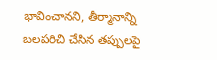భావించానని, తీర్మానాన్ని బలపరిచి చేసిన తప్పులపై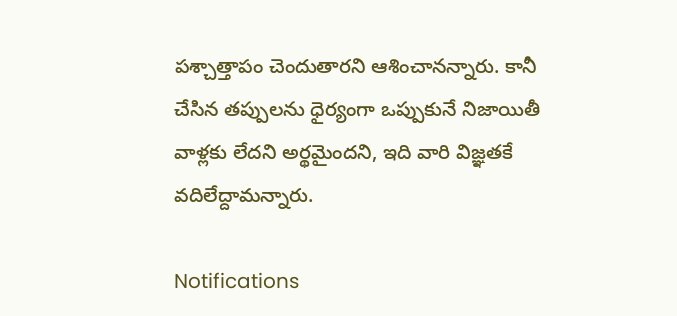పశ్చాత్తాపం చెందుతారని ఆశించానన్నారు. కానీ చేసిన తప్పులను ధైర్యంగా ఒప్పుకునే నిజాయితీ వాళ్లకు లేదని అర్థమైందని, ఇది వారి విజ్ఞతకే వదిలేద్దామన్నారు.

Notifications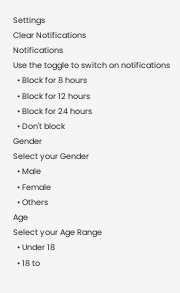Settings
Clear Notifications
Notifications
Use the toggle to switch on notifications
  • Block for 8 hours
  • Block for 12 hours
  • Block for 24 hours
  • Don't block
Gender
Select your Gender
  • Male
  • Female
  • Others
Age
Select your Age Range
  • Under 18
  • 18 to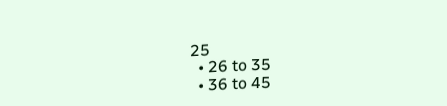25
  • 26 to 35
  • 36 to 45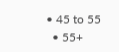• 45 to 55
  • 55+